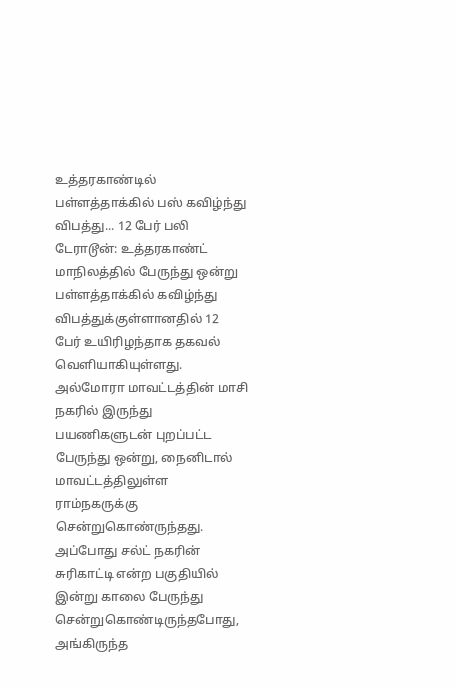உத்தரகாண்டில் பள்ளத்தாக்கில் பஸ் கவிழ்ந்து விபத்து... 12 பேர் பலி
டேராடூன்: உத்தரகாண்ட் மாநிலத்தில் பேருந்து ஒன்று பள்ளத்தாக்கில் கவிழ்ந்து விபத்துக்குள்ளானதில் 12 பேர் உயிரிழந்தாக தகவல் வெளியாகியுள்ளது.
அல்மோரா மாவட்டத்தின் மாசி நகரில் இருந்து பயணிகளுடன் புறப்பட்ட பேருந்து ஒன்று, நைனிடால் மாவட்டத்திலுள்ள ராம்நகருக்கு சென்றுகொண்ருந்தது. அப்போது சல்ட் நகரின் சுரிகாட்டி என்ற பகுதியில் இன்று காலை பேருந்து சென்றுகொண்டிருந்தபோது, அங்கிருந்த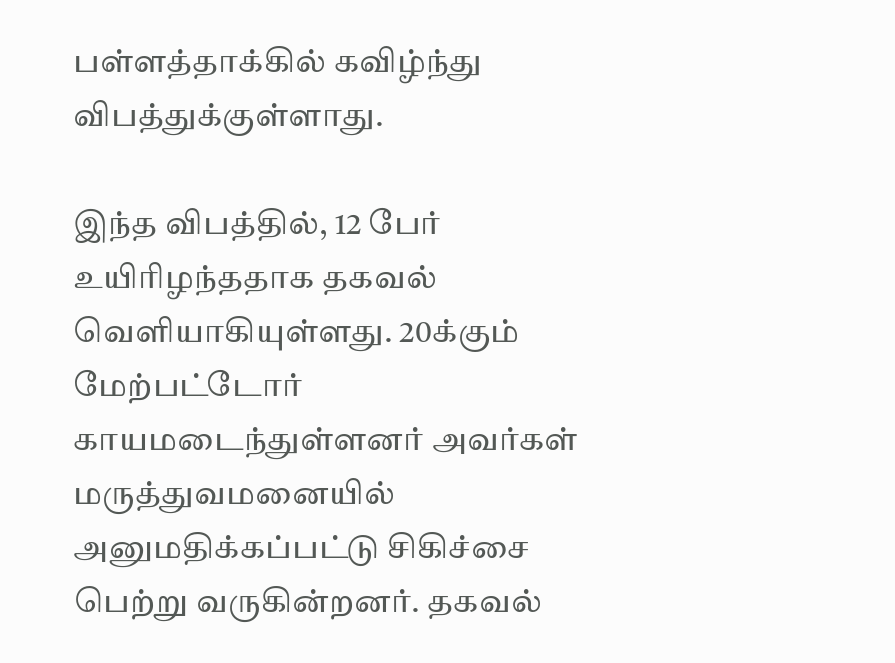பள்ளத்தாக்கில் கவிழ்ந்து விபத்துக்குள்ளாது.

இந்த விபத்தில், 12 பேர் உயிரிழந்ததாக தகவல் வெளியாகியுள்ளது. 20க்கும் மேற்பட்டோர் காயமடைந்துள்ளனர் அவர்கள் மருத்துவமனையில் அனுமதிக்கப்பட்டு சிகிச்சை பெற்று வருகின்றனர். தகவல்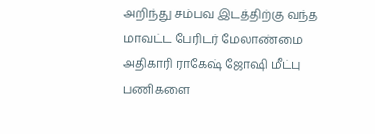அறிந்து சம்பவ இடத்திற்கு வந்த மாவட்ட பேரிடர் மேலாண்மை அதிகாரி ராகேஷ் ஜோஷி மீட்பு பணிகளை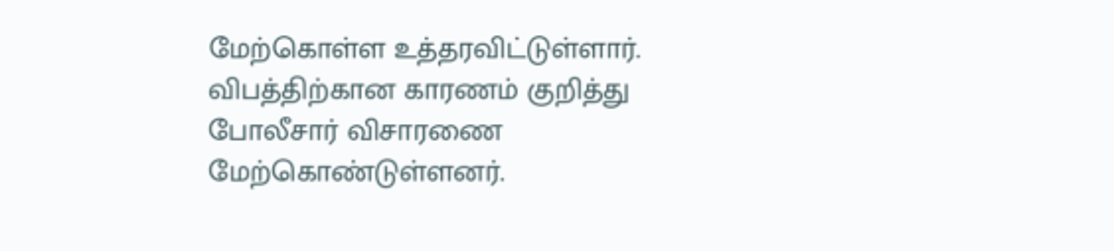மேற்கொள்ள உத்தரவிட்டுள்ளார். விபத்திற்கான காரணம் குறித்து போலீசார் விசாரணை மேற்கொண்டுள்ளனர்.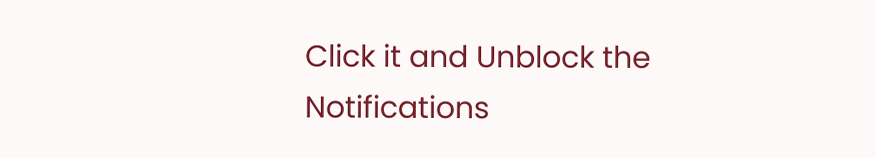Click it and Unblock the Notifications